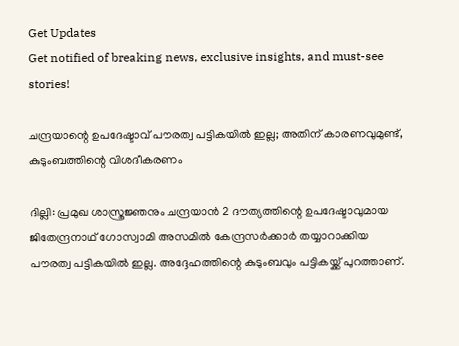Get Updates
Get notified of breaking news, exclusive insights, and must-see stories!

ചന്ദ്രയാന്റെ ഉപദേഷ്ടാവ് പൗരത്വ പട്ടികയില്‍ ഇല്ല; അതിന് കാരണവുമുണ്ട്, കുടുംബത്തിന്റെ വിശദീകരണം

ദില്ലി: പ്രമുഖ ശാസ്ത്രജ്ഞനും ചന്ദ്രയാന്‍ 2 ദൗത്യത്തിന്റെ ഉപദേഷ്ടാവുമായ ജിതേന്ദ്രനാഥ് ഗോസ്വാമി അസമില്‍ കേന്ദ്രസര്‍ക്കാര്‍ തയ്യാറാക്കിയ പൗരത്വ പട്ടികയില്‍ ഇല്ല. അദ്ദേഹത്തിന്റെ കുടുംബവും പട്ടികയ്ക്ക് പുറത്താണ്.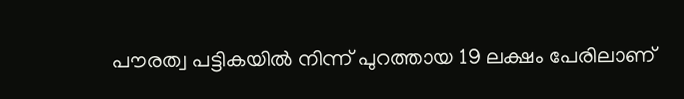പൗരത്വ പട്ടികയില്‍ നിന്ന് പുറത്തായ 19 ലക്ഷം പേരിലാണ്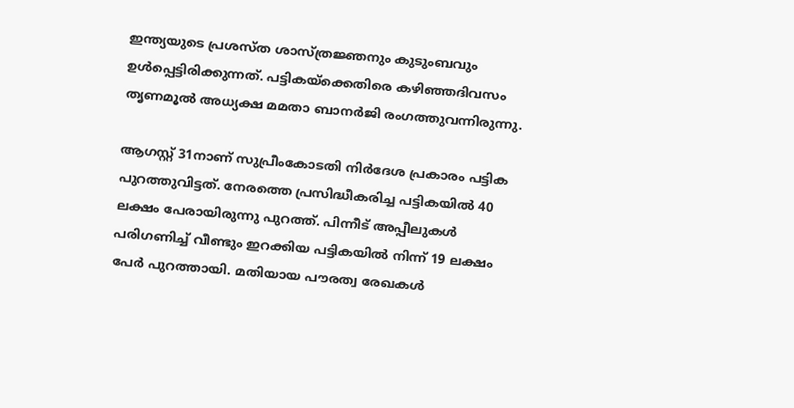ഇന്ത്യയുടെ പ്രശസ്ത ശാസ്ത്രജ്ഞനും കുടുംബവും ഉള്‍പ്പെട്ടിരിക്കുന്നത്. പട്ടികയ്‌ക്കെതിരെ കഴിഞ്ഞദിവസം തൃണമൂല്‍ അധ്യക്ഷ മമതാ ബാനര്‍ജി രംഗത്തുവന്നിരുന്നു.

ആഗസ്റ്റ് 31നാണ് സുപ്രീംകോടതി നിര്‍ദേശ പ്രകാരം പട്ടിക പുറത്തുവിട്ടത്. നേരത്തെ പ്രസിദ്ധീകരിച്ച പട്ടികയില്‍ 40 ലക്ഷം പേരായിരുന്നു പുറത്ത്. പിന്നീട് അപ്പീലുകള്‍ പരിഗണിച്ച് വീണ്ടും ഇറക്കിയ പട്ടികയില്‍ നിന്ന് 19 ലക്ഷം പേര്‍ പുറത്തായി. മതിയായ പൗരത്വ രേഖകള്‍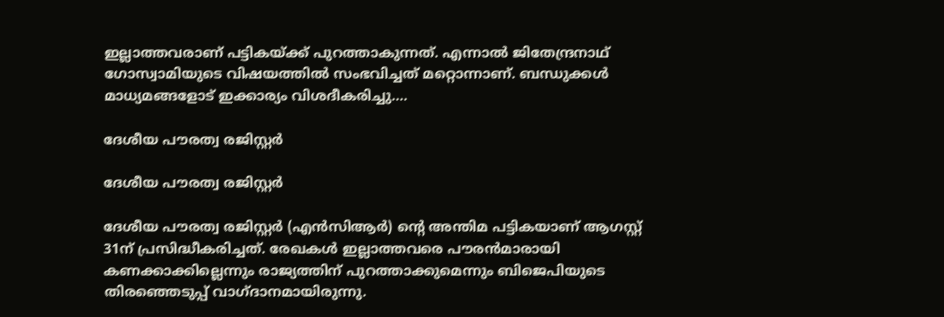ഇല്ലാത്തവരാണ് പട്ടികയ്ക്ക് പുറത്താകുന്നത്. എന്നാല്‍ ജിതേന്ദ്രനാഥ് ഗോസ്വാമിയുടെ വിഷയത്തില്‍ സംഭവിച്ചത് മറ്റൊന്നാണ്. ബന്ധുക്കള്‍ മാധ്യമങ്ങളോട് ഇക്കാര്യം വിശദീകരിച്ചു....

ദേശീയ പൗരത്വ രജിസ്റ്റര്‍

ദേശീയ പൗരത്വ രജിസ്റ്റര്‍

ദേശീയ പൗരത്വ രജിസ്റ്റര്‍ (എന്‍സിആര്‍) ന്റെ അന്തിമ പട്ടികയാണ് ആഗസ്റ്റ് 31ന് പ്രസിദ്ധീകരിച്ചത്. രേഖകള്‍ ഇല്ലാത്തവരെ പൗരന്‍മാരായി കണക്കാക്കില്ലെന്നും രാജ്യത്തിന് പുറത്താക്കുമെന്നും ബിജെപിയുടെ തിരഞ്ഞെടുപ്പ് വാഗ്ദാനമായിരുന്നു.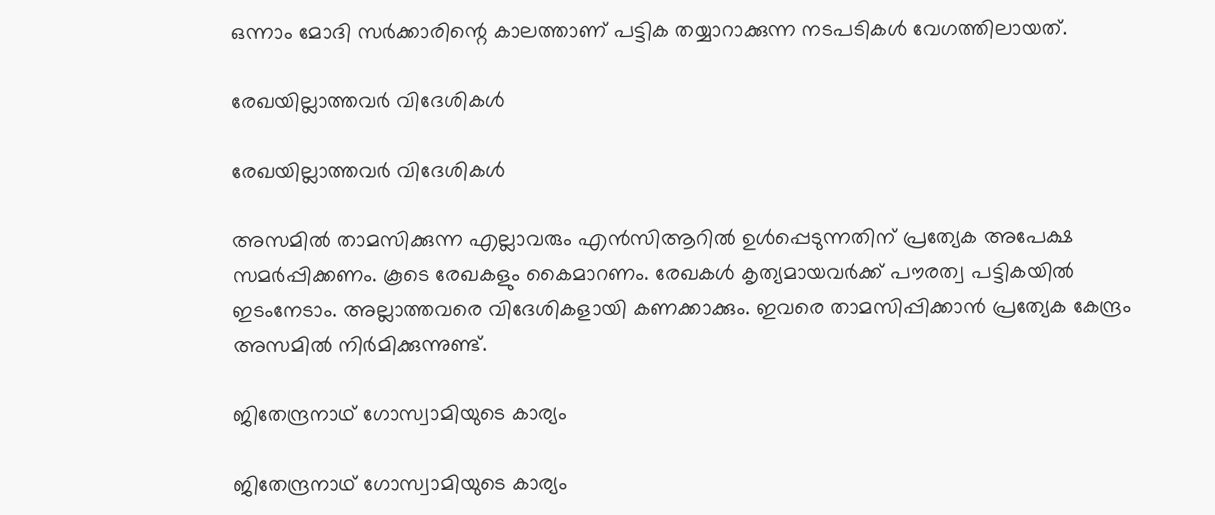ഒന്നാം മോദി സര്‍ക്കാരിന്റെ കാലത്താണ് പട്ടിക തയ്യാറാക്കുന്ന നടപടികള്‍ വേഗത്തിലായത്.

രേഖയില്ലാത്തവര്‍ വിദേശികള്‍

രേഖയില്ലാത്തവര്‍ വിദേശികള്‍

അസമില്‍ താമസിക്കുന്ന എല്ലാവരും എന്‍സിആറില്‍ ഉള്‍പ്പെടുന്നതിന് പ്രത്യേക അപേക്ഷ സമര്‍പ്പിക്കണം. കൂടെ രേഖകളും കൈമാറണം. രേഖകള്‍ കൃത്യമായവര്‍ക്ക് പൗരത്വ പട്ടികയില്‍ ഇടംനേടാം. അല്ലാത്തവരെ വിദേശികളായി കണക്കാക്കും. ഇവരെ താമസിപ്പിക്കാന്‍ പ്രത്യേക കേന്ദ്രം അസമില്‍ നിര്‍മിക്കുന്നുണ്ട്.

ജിതേന്ദ്രനാഥ് ഗോസ്വാമിയുടെ കാര്യം

ജിതേന്ദ്രനാഥ് ഗോസ്വാമിയുടെ കാര്യം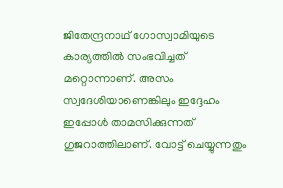ജിതേന്ദ്രനാഥ് ഗോസ്വാമിയുടെ കാര്യത്തില്‍ സംഭവിച്ചത് മറ്റൊന്നാണ്. അസം സ്വദേശിയാണെങ്കിലും ഇദ്ദേഹം ഇപ്പോള്‍ താമസിക്കുന്നത് ഗുജറാത്തിലാണ്. വോട്ട് ചെയ്യുന്നതും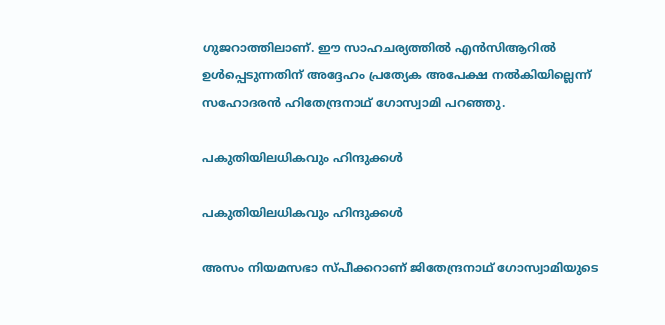ഗുജറാത്തിലാണ്. ഈ സാഹചര്യത്തില്‍ എന്‍സിആറില്‍ ഉള്‍പ്പെടുന്നതിന് അദ്ദേഹം പ്രത്യേക അപേക്ഷ നല്‍കിയില്ലെന്ന് സഹോദരന്‍ ഹിതേന്ദ്രനാഥ് ഗോസ്വാമി പറഞ്ഞു.

പകുതിയിലധികവും ഹിന്ദുക്കള്‍

പകുതിയിലധികവും ഹിന്ദുക്കള്‍

അസം നിയമസഭാ സ്പീക്കറാണ് ജിതേന്ദ്രനാഥ് ഗോസ്വാമിയുടെ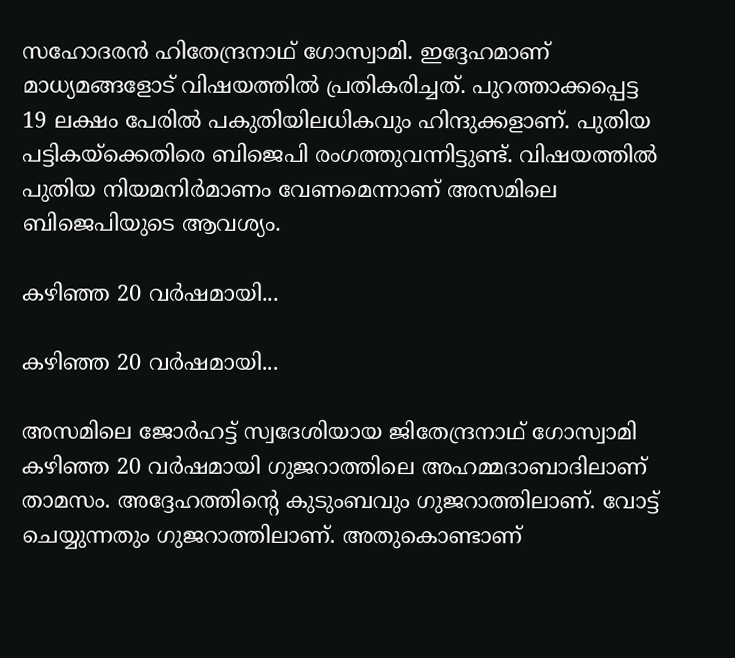സഹോദരന്‍ ഹിതേന്ദ്രനാഥ് ഗോസ്വാമി. ഇദ്ദേഹമാണ് മാധ്യമങ്ങളോട് വിഷയത്തില്‍ പ്രതികരിച്ചത്. പുറത്താക്കപ്പെട്ട 19 ലക്ഷം പേരില്‍ പകുതിയിലധികവും ഹിന്ദുക്കളാണ്. പുതിയ പട്ടികയ്‌ക്കെതിരെ ബിജെപി രംഗത്തുവന്നിട്ടുണ്ട്. വിഷയത്തില്‍ പുതിയ നിയമനിര്‍മാണം വേണമെന്നാണ് അസമിലെ ബിജെപിയുടെ ആവശ്യം.

കഴിഞ്ഞ 20 വര്‍ഷമായി...

കഴിഞ്ഞ 20 വര്‍ഷമായി...

അസമിലെ ജോര്‍ഹട്ട് സ്വദേശിയായ ജിതേന്ദ്രനാഥ് ഗോസ്വാമി കഴിഞ്ഞ 20 വര്‍ഷമായി ഗുജറാത്തിലെ അഹമ്മദാബാദിലാണ് താമസം. അദ്ദേഹത്തിന്റെ കുടുംബവും ഗുജറാത്തിലാണ്. വോട്ട് ചെയ്യുന്നതും ഗുജറാത്തിലാണ്. അതുകൊണ്ടാണ്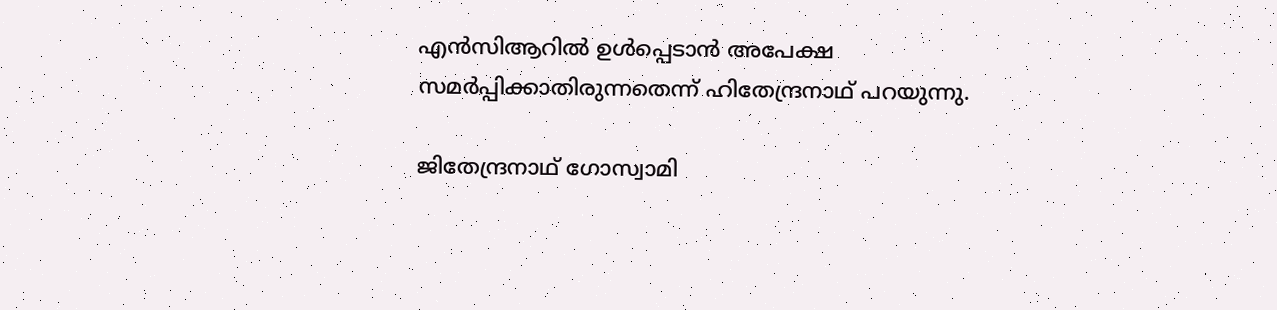എന്‍സിആറില്‍ ഉള്‍പ്പെടാന്‍ അപേക്ഷ സമര്‍പ്പിക്കാതിരുന്നതെന്ന് ഹിതേന്ദ്രനാഥ് പറയുന്നു.

ജിതേന്ദ്രനാഥ് ഗോസ്വാമി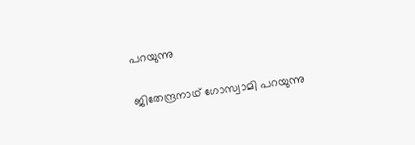പറയുന്നു

ജിതേന്ദ്രനാഥ് ഗോസ്വാമി പറയുന്നു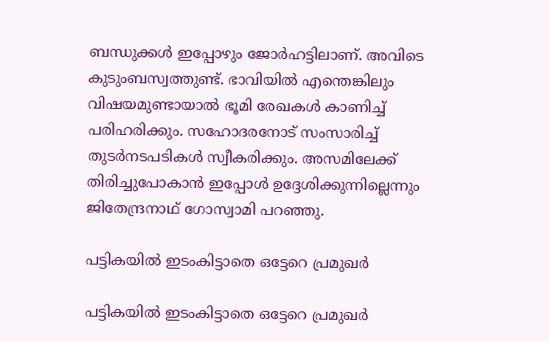ബന്ധുക്കള്‍ ഇപ്പോഴും ജോര്‍ഹട്ടിലാണ്. അവിടെ കുടുംബസ്വത്തുണ്ട്. ഭാവിയില്‍ എന്തെങ്കിലും വിഷയമുണ്ടായാല്‍ ഭൂമി രേഖകള്‍ കാണിച്ച് പരിഹരിക്കും. സഹോദരനോട് സംസാരിച്ച് തുടര്‍നടപടികള്‍ സ്വീകരിക്കും. അസമിലേക്ക് തിരിച്ചുപോകാന്‍ ഇപ്പോള്‍ ഉദ്ദേശിക്കുന്നില്ലെന്നും ജിതേന്ദ്രനാഥ് ഗോസ്വാമി പറഞ്ഞു.

പട്ടികയില്‍ ഇടംകിട്ടാതെ ഒട്ടേറെ പ്രമുഖര്‍

പട്ടികയില്‍ ഇടംകിട്ടാതെ ഒട്ടേറെ പ്രമുഖര്‍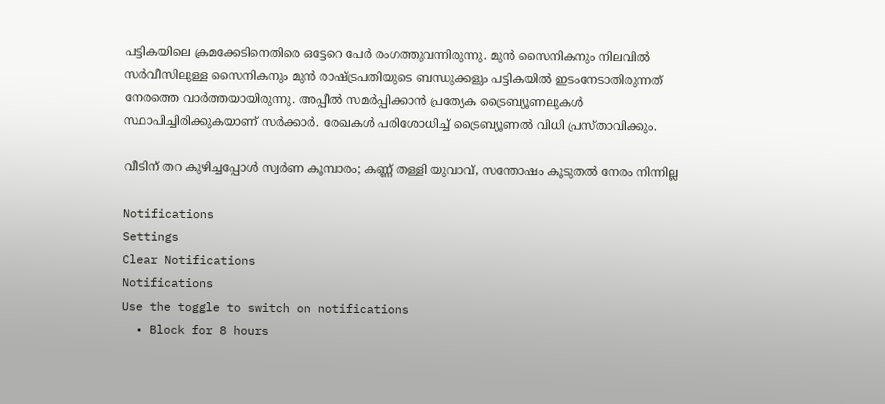പട്ടികയിലെ ക്രമക്കേടിനെതിരെ ഒട്ടേറെ പേര്‍ രംഗത്തുവന്നിരുന്നു. മുന്‍ സൈനികനും നിലവില്‍ സര്‍വീസിലുള്ള സൈനികനും മുന്‍ രാഷ്ട്രപതിയുടെ ബന്ധുക്കളും പട്ടികയില്‍ ഇടംനേടാതിരുന്നത് നേരത്തെ വാര്‍ത്തയായിരുന്നു. അപ്പീല്‍ സമര്‍പ്പിക്കാന്‍ പ്രത്യേക ട്രൈബ്യൂണലുകള്‍ സ്ഥാപിച്ചിരിക്കുകയാണ് സര്‍ക്കാര്‍. രേഖകള്‍ പരിശോധിച്ച് ട്രൈബ്യൂണല്‍ വിധി പ്രസ്താവിക്കും.

വീടിന് തറ കുഴിച്ചപ്പോള്‍ സ്വര്‍ണ കൂമ്പാരം; കണ്ണ് തള്ളി യുവാവ്, സന്തോഷം കൂടുതല്‍ നേരം നിന്നില്ല

Notifications
Settings
Clear Notifications
Notifications
Use the toggle to switch on notifications
  • Block for 8 hours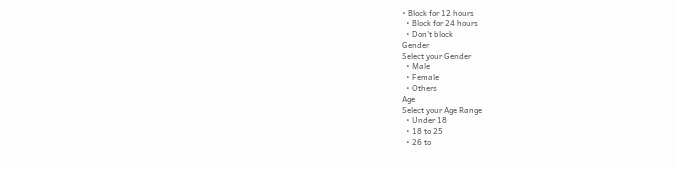• Block for 12 hours
  • Block for 24 hours
  • Don't block
Gender
Select your Gender
  • Male
  • Female
  • Others
Age
Select your Age Range
  • Under 18
  • 18 to 25
  • 26 to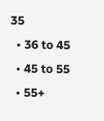35
  • 36 to 45
  • 45 to 55
  • 55+